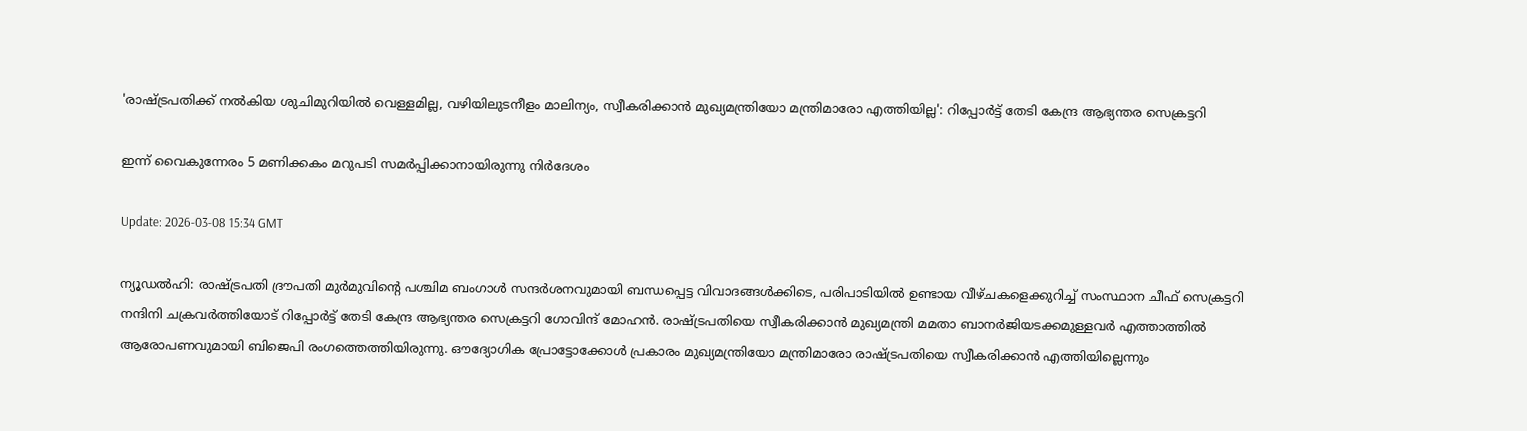'രാഷ്ട്രപതിക്ക് നൽകിയ ശുചിമുറിയിൽ വെള്ളമില്ല, വഴിയിലുടനീളം മാലിന്യം, സ്വീകരിക്കാൻ മുഖ്യമന്ത്രിയോ മന്ത്രിമാരോ എത്തിയില്ല': റിപ്പോർട്ട് തേടി കേന്ദ്ര ആഭ്യന്തര സെക്രട്ടറി

ഇന്ന് വൈകുന്നേരം 5 മണിക്കകം മറുപടി സമർപ്പിക്കാനായിരുന്നു നിർദേശം

Update: 2026-03-08 15:34 GMT

ന്യൂഡൽഹി: രാഷ്ട്രപതി ദ്രൗപതി മുർമുവിന്റെ പശ്ചിമ ബംഗാൾ സന്ദർശനവുമായി ബന്ധപ്പെട്ട വിവാദങ്ങൾക്കിടെ, പരിപാടിയിൽ ഉണ്ടായ വീഴ്ചകളെക്കുറിച്ച് സംസ്ഥാന ചീഫ് സെക്രട്ടറി നന്ദിനി ചക്രവർത്തിയോട് റിപ്പോർട്ട് തേടി കേന്ദ്ര ആഭ്യന്തര സെക്രട്ടറി ഗോവിന്ദ് മോഹൻ. രാഷ്ട്രപതിയെ സ്വീകരിക്കാൻ മുഖ്യമന്ത്രി മമതാ ബാനർജിയടക്കമുള്ളവർ എത്താത്തിൽ ആരോപണവുമായി ബിജെപി രംഗത്തെത്തിയിരുന്നു. ഔദ്യോഗിക പ്രോട്ടോക്കോൾ പ്രകാരം മുഖ്യമന്ത്രിയോ മന്ത്രിമാരോ രാഷ്ട്രപതിയെ സ്വീകരിക്കാൻ എത്തിയില്ലെന്നും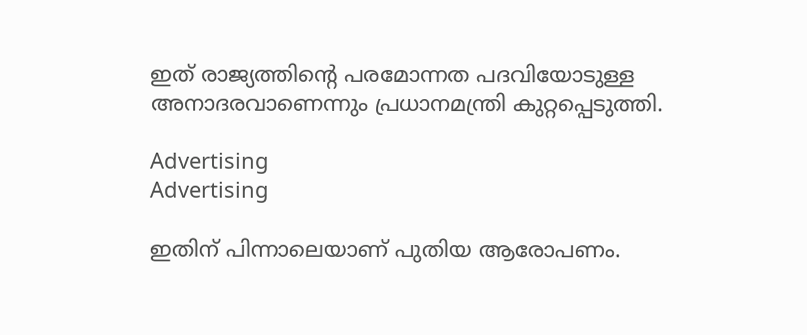ഇത് രാജ്യത്തിന്റെ പരമോന്നത പദവിയോടുള്ള അനാദരവാണെന്നും പ്രധാനമന്ത്രി കുറ്റപ്പെടുത്തി.

Advertising
Advertising

ഇതിന് പിന്നാലെയാണ് പുതിയ ആരോപണം.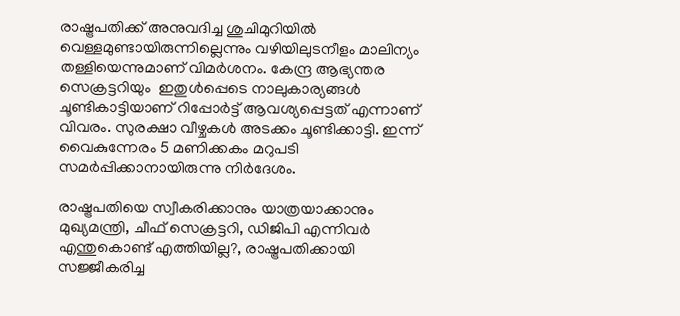രാഷ്ട്രപതിക്ക് അനുവദിച്ച ശുചിമുറിയിൽ വെള്ളമുണ്ടായിരുന്നില്ലെന്നും വഴിയിലുടനീളം മാലിന്യം തള്ളിയെന്നുമാണ് വിമർശനം. കേന്ദ്ര ആഭ്യന്തര സെക്രട്ടറിയും  ഇതുൾപ്പെടെ നാലുകാര്യങ്ങൾ ചൂണ്ടികാട്ടിയാണ് റിപ്പോർട്ട് ആവശ്യപ്പെട്ടത് എന്നാണ് വിവരം. സുരക്ഷാ വീഴ്ചകൾ അടക്കം ചൂണ്ടിക്കാട്ടി. ഇന്ന് വൈകുന്നേരം 5 മണിക്കകം മറുപടി സമർപ്പിക്കാനായിരുന്നു നിർദേശം.

രാഷ്ട്രപതിയെ സ്വീകരിക്കാനും യാത്രയാക്കാനും മുഖ്യമന്ത്രി, ചീഫ് സെക്രട്ടറി, ഡിജിപി എന്നിവർ എന്തുകൊണ്ട് എത്തിയില്ല?, രാഷ്ട്രപതിക്കായി സജ്ജീകരിച്ച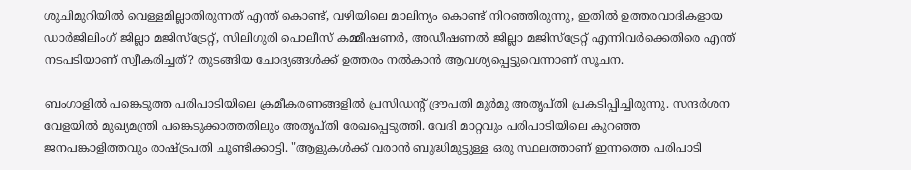ശുചിമുറിയിൽ വെള്ളമില്ലാതിരുന്നത് എന്ത് കൊണ്ട്, വഴിയിലെ മാലിന്യം കൊണ്ട് നിറഞ്ഞിരുന്നു, ഇതിൽ ഉത്തരവാദികളായ ഡാർജിലിംഗ് ജില്ലാ മജിസ്‌ട്രേറ്റ്, സിലിഗുരി പൊലീസ് കമ്മീഷണർ, അഡീഷണൽ ജില്ലാ മജിസ്‌ട്രേറ്റ് എന്നിവർക്കെതിരെ എന്ത് നടപടിയാണ് സ്വീകരിച്ചത്? തുടങ്ങിയ ചോദ്യങ്ങൾക്ക് ഉത്തരം നൽകാൻ ആവശ്യപ്പെട്ടുവെന്നാണ് സൂചന.

ബംഗാളിൽ പങ്കെടുത്ത പരിപാടിയിലെ ക്രമീകരണങ്ങളിൽ പ്രസിഡന്റ് ദ്രൗപതി മുർമു അതൃപ്തി പ്രകടിപ്പിച്ചിരുന്നു. സന്ദർശന വേളയിൽ മുഖ്യമന്ത്രി പങ്കെടുക്കാത്തതിലും അതൃപ്തി രേഖപ്പെടുത്തി. വേദി മാറ്റവും പരിപാടിയിലെ കുറഞ്ഞ ജനപങ്കാളിത്തവും രാഷ്ട്രപതി ചൂണ്ടിക്കാട്ടി. "ആളുകൾക്ക് വരാൻ ബുദ്ധിമുട്ടുള്ള ഒരു സ്ഥലത്താണ് ഇന്നത്തെ പരിപാടി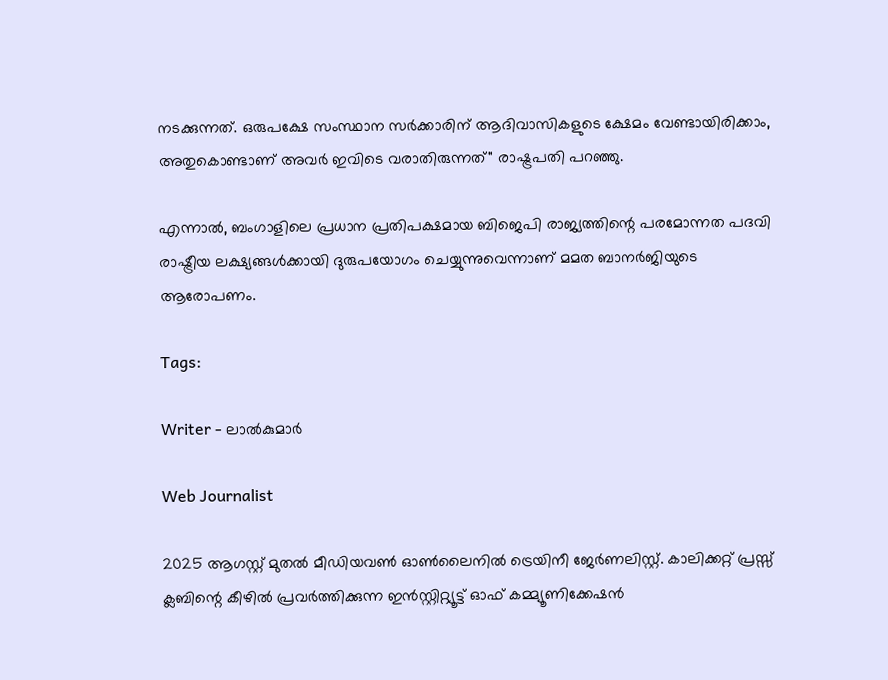നടക്കുന്നത്. ഒരുപക്ഷേ സംസ്ഥാന സർക്കാരിന് ആദിവാസികളുടെ ക്ഷേമം വേണ്ടായിരിക്കാം, അതുകൊണ്ടാണ് അവർ ഇവിടെ വരാതിരുന്നത്" രാഷ്ട്രപതി പറഞ്ഞു.

എന്നാൽ, ബംഗാളിലെ പ്രധാന പ്രതിപക്ഷമായ ബിജെപി രാജ്യത്തിന്റെ പരമോന്നത പദവി രാഷ്ട്രീയ ലക്ഷ്യങ്ങൾക്കായി ദുരുപയോഗം ചെയ്യുന്നുവെന്നാണ് മമത ബാനർജിയുടെ ആരോപണം.

Tags:

Writer - ലാൽകുമാർ

Web Journalist

2025 ആഗസ്റ്റ് മുതൽ മീഡിയവൺ ഓൺലൈനിൽ ട്രെയിനീ ജേർണലിസ്റ്റ്. കാലിക്കറ്റ് പ്രസ്സ് ക്ലബിന്റെ കീഴില്‍ പ്രവര്‍ത്തിക്കുന്ന ഇന്‍സ്റ്റിറ്റ്യൂട്ട് ഓഫ് കമ്മ്യൂണിക്കേഷന്‍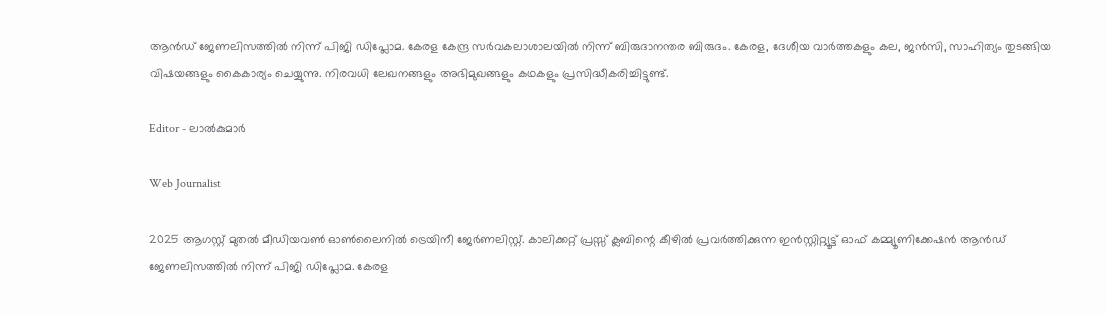ആന്‍ഡ് ജേണലിസത്തിൽ നിന്ന് പിജി ഡിപ്ലോമ. കേരള കേന്ദ്ര സർവകലാശാലയിൽ നിന്ന് ബിരുദാനന്തര ബിരുദം. കേരള, ദേശീയ വാർത്തകളും കല, ജൻസി, സാഹിത്യം തുടങ്ങിയ വിഷയങ്ങളും കൈകാര്യം ചെയ്യുന്നു. നിരവധി ലേഖനങ്ങളും അഭിമുഖങ്ങളും കഥകളും പ്രസിദ്ധീകരിച്ചിട്ടുണ്ട്.

Editor - ലാൽകുമാർ

Web Journalist

2025 ആഗസ്റ്റ് മുതൽ മീഡിയവൺ ഓൺലൈനിൽ ട്രെയിനീ ജേർണലിസ്റ്റ്. കാലിക്കറ്റ് പ്രസ്സ് ക്ലബിന്റെ കീഴില്‍ പ്രവര്‍ത്തിക്കുന്ന ഇന്‍സ്റ്റിറ്റ്യൂട്ട് ഓഫ് കമ്മ്യൂണിക്കേഷന്‍ ആന്‍ഡ് ജേണലിസത്തിൽ നിന്ന് പിജി ഡിപ്ലോമ. കേരള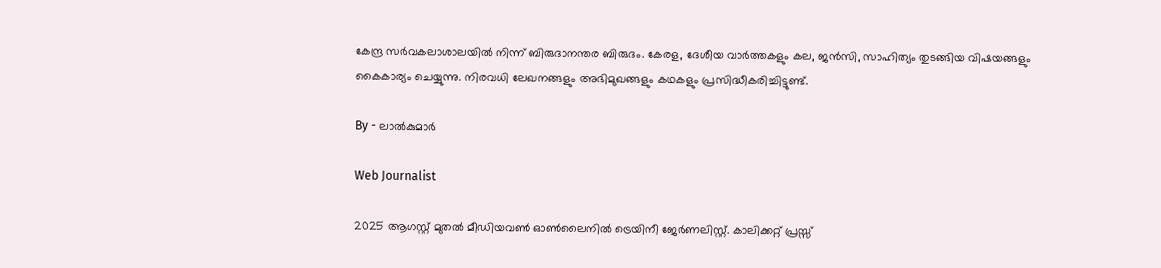കേന്ദ്ര സർവകലാശാലയിൽ നിന്ന് ബിരുദാനന്തര ബിരുദം. കേരള, ദേശീയ വാർത്തകളും കല, ജൻസി, സാഹിത്യം തുടങ്ങിയ വിഷയങ്ങളും കൈകാര്യം ചെയ്യുന്നു. നിരവധി ലേഖനങ്ങളും അഭിമുഖങ്ങളും കഥകളും പ്രസിദ്ധീകരിച്ചിട്ടുണ്ട്.

By - ലാൽകുമാർ

Web Journalist

2025 ആഗസ്റ്റ് മുതൽ മീഡിയവൺ ഓൺലൈനിൽ ട്രെയിനീ ജേർണലിസ്റ്റ്. കാലിക്കറ്റ് പ്രസ്സ്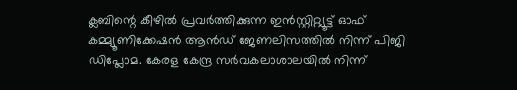ക്ലബിന്റെ കീഴില്‍ പ്രവര്‍ത്തിക്കുന്ന ഇന്‍സ്റ്റിറ്റ്യൂട്ട് ഓഫ് കമ്മ്യൂണിക്കേഷന്‍ ആന്‍ഡ് ജേണലിസത്തിൽ നിന്ന് പിജി ഡിപ്ലോമ. കേരള കേന്ദ്ര സർവകലാശാലയിൽ നിന്ന്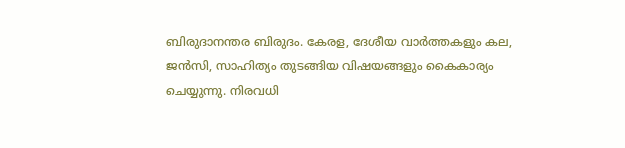ബിരുദാനന്തര ബിരുദം. കേരള, ദേശീയ വാർത്തകളും കല, ജൻസി, സാഹിത്യം തുടങ്ങിയ വിഷയങ്ങളും കൈകാര്യം ചെയ്യുന്നു. നിരവധി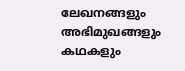ലേഖനങ്ങളും അഭിമുഖങ്ങളും കഥകളും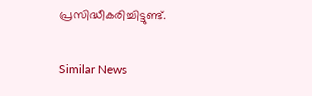പ്രസിദ്ധീകരിച്ചിട്ടുണ്ട്.

Similar News